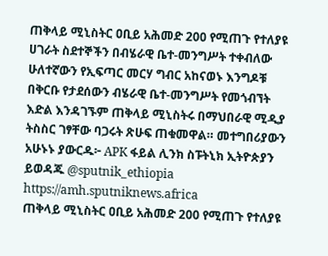ጠቅላይ ሚኒስትር ዐቢይ አሕመድ 200 የሚጠጉ የተለያዩ ሀገራት ስደተኞችን በብሄራዊ ቤተ-መንግሥት ተቀብለው ሁለተኛውን የኢፍጣር መርሃ ግብር አከናወኑ እንግዶቹ በቅርቡ የታደሰውን ብሄራዊ ቤተ-መንግሥት የመጎብኘት እድል እንዳገኙም ጠቅላይ ሚኒስትሩ በማህበራዊ ሚዲያ ትስስር ገፃቸው ባጋሩት ጽሁፍ ጠቁመዋል። መተግበሪያውን አሁኑኑ ያውርዱ፦ APK ፋይል ሊንክ ስፑትኒክ ኢትዮጵያን ይወዳጁ @sputnik_ethiopia
https://amh.sputniknews.africa
ጠቅላይ ሚኒስትር ዐቢይ አሕመድ 200 የሚጠጉ የተለያዩ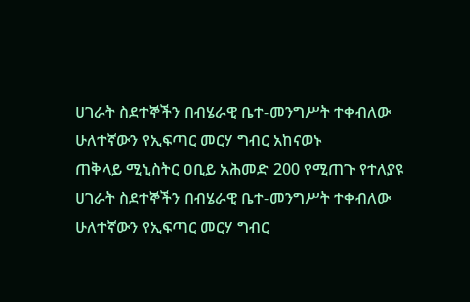ሀገራት ስደተኞችን በብሄራዊ ቤተ-መንግሥት ተቀብለው ሁለተኛውን የኢፍጣር መርሃ ግብር አከናወኑ
ጠቅላይ ሚኒስትር ዐቢይ አሕመድ 200 የሚጠጉ የተለያዩ ሀገራት ስደተኞችን በብሄራዊ ቤተ-መንግሥት ተቀብለው ሁለተኛውን የኢፍጣር መርሃ ግብር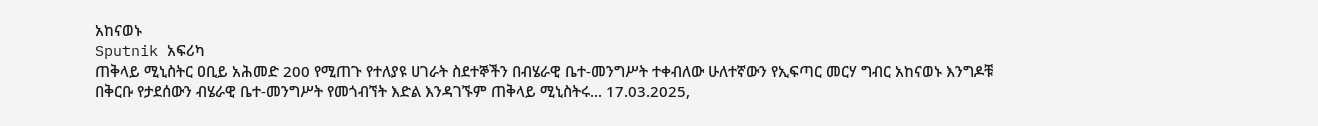አከናወኑ
Sputnik አፍሪካ
ጠቅላይ ሚኒስትር ዐቢይ አሕመድ 200 የሚጠጉ የተለያዩ ሀገራት ስደተኞችን በብሄራዊ ቤተ-መንግሥት ተቀብለው ሁለተኛውን የኢፍጣር መርሃ ግብር አከናወኑ እንግዶቹ በቅርቡ የታደሰውን ብሄራዊ ቤተ-መንግሥት የመጎብኘት እድል እንዳገኙም ጠቅላይ ሚኒስትሩ... 17.03.2025,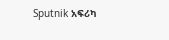Sputnik አፍሪካ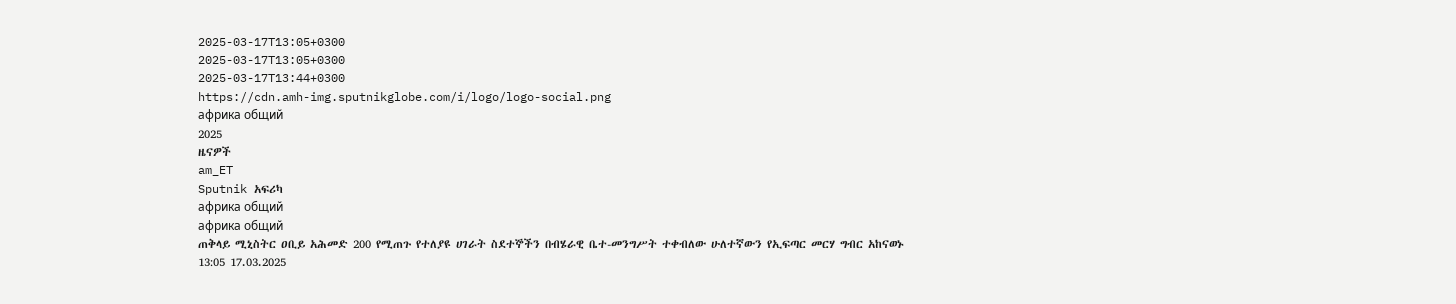2025-03-17T13:05+0300
2025-03-17T13:05+0300
2025-03-17T13:44+0300
https://cdn.amh-img.sputnikglobe.com/i/logo/logo-social.png
африка общий
2025
ዜናዎች
am_ET
Sputnik አፍሪካ
африка общий
африка общий
ጠቅላይ ሚኒስትር ዐቢይ አሕመድ 200 የሚጠጉ የተለያዩ ሀገራት ስደተኞችን በብሄራዊ ቤተ-መንግሥት ተቀብለው ሁለተኛውን የኢፍጣር መርሃ ግብር አከናወኑ
13:05 17.03.2025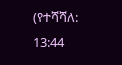(የተሻሻለ: 13:44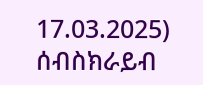17.03.2025)
ሰብስክራይብ